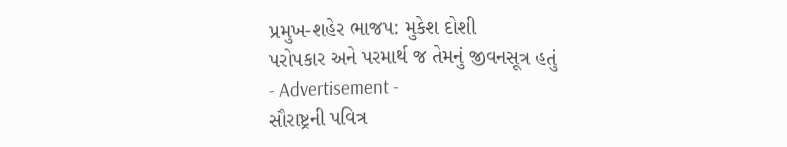પ્રમુખ-શહેર ભાજપ: મુકેશ દોશી
પરોપકાર અને પરમાર્થ જ તેમનું જીવનસૂત્ર હતું
- Advertisement -
સૌરાષ્ટ્રની પવિત્ર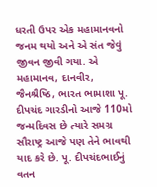ધરતી ઉપર એક મહામાનવનો જનમ થયો અને એ સંત જેવું જીવન જીવી ગયા. એ મહામાનવ, દાનવીર, જૈનશ્રૈષ્ઠિ, ભારત ભામાશા પૂ. દીપચંદ ગારડીનો આજે 110મો જન્મદિવસ છે ત્યારે સમગ્ર સૌરાષ્ટ્ર આજે પણ તેને ભાવથી યાદ કરે છે. પૂ. દીપચંદભાઈનું વતન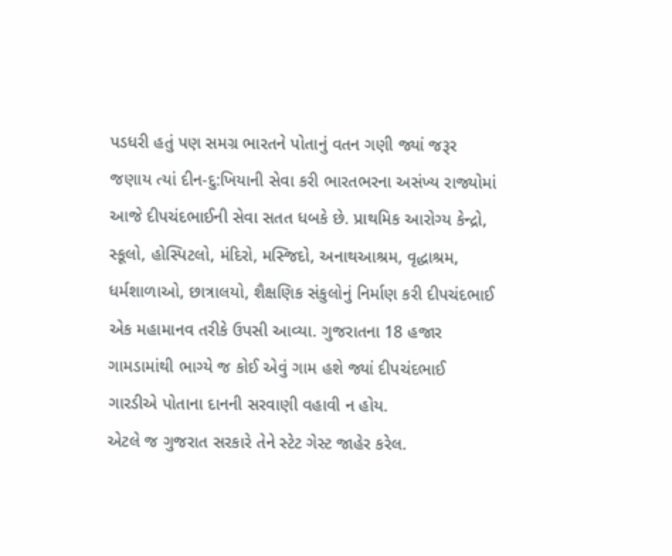પડધરી હતું પણ સમગ્ર ભારતને પોતાનું વતન ગણી જ્યાં જરૂર જણાય ત્યાં દીન-દુ:ખિયાની સેવા કરી ભારતભરના અસંખ્ય રાજ્યોમાં આજે દીપચંદભાઈની સેવા સતત ધબકે છે. પ્રાથમિક આરોગ્ય કેન્દ્રો, સ્કૂલો, હોસ્પિટલો, મંદિરો, મસ્જિદો, અનાથઆશ્રમ, વૃદ્ધાશ્રમ, ધર્મશાળાઓ, છાત્રાલયો, શૈક્ષણિક સંકુલોનું નિર્માણ કરી દીપચંદભાઈ એક મહામાનવ તરીકે ઉપસી આવ્યા. ગુજરાતના 18 હજાર ગામડામાંથી ભાગ્યે જ કોઈ એવું ગામ હશે જ્યાં દીપચંદભાઈ ગારડીએ પોતાના દાનની સરવાણી વહાવી ન હોય.
એટલે જ ગુજરાત સરકારે તેને સ્ટેટ ગેસ્ટ જાહેર કરેલ.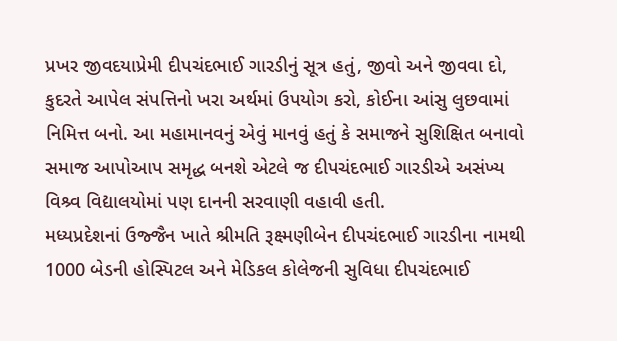પ્રખર જીવદયાપ્રેમી દીપચંદભાઈ ગારડીનું સૂત્ર હતું, જીવો અને જીવવા દો, કુદરતે આપેલ સંપત્તિનો ખરા અર્થમાં ઉપયોગ કરો, કોઈના આંસુ લુછવામાં નિમિત્ત બનો. આ મહામાનવનું એવું માનવું હતું કે સમાજને સુશિક્ષિત બનાવો સમાજ આપોઆપ સમૃદ્ધ બનશે એટલે જ દીપચંદભાઈ ગારડીએ અસંખ્ય વિશ્ર્વ વિદ્યાલયોમાં પણ દાનની સરવાણી વહાવી હતી.
મધ્યપ્રદેશનાં ઉજ્જૈન ખાતે શ્રીમતિ રૂક્ષ્મણીબેન દીપચંદભાઈ ગારડીના નામથી 1000 બેડની હોસ્પિટલ અને મેડિકલ કોલેજની સુવિધા દીપચંદભાઈ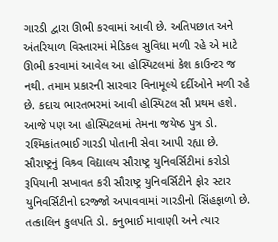ગારડી દ્વારા ઊભી કરવામાં આવી છે. અતિપછાત અને અંતરિયાળ વિસ્તારમાં મેડિકલ સુવિધા મળી રહે એ માટે ઊભી કરવામાં આવેલ આ હોસ્પિટલમાં કેશ કાઉન્ટર જ નથી. તમામ પ્રકારની સારવાર વિનામૂલ્યે દર્દીઓને મળી રહે છે. કદાચ ભારતભરમાં આવી હોસ્પિટલ સૌ પ્રથમ હશે. આજે પણ આ હોસ્પિટલમાં તેમના જયેષ્ઠ પુત્ર ડો. રશ્મિકાંતભાઈ ગારડી પોતાની સેવા આપી રહ્યા છે. સૌરાષ્ટ્રનું વિશ્ર્વ વિદ્યાલય સૌરાષ્ટ્ર યુનિવર્સિટીમાં કરોડો રૂપિયાની સખાવત કરી સૌરાષ્ટ્ર યુનિવર્સિટીને ફોર સ્ટાર યુનિવર્સિટીનો દરજ્જો અપાવવામાં ગારડીનો સિંહફાળો છે. તત્કાલિન કુલપતિ ડો. કનુભાઈ માવાણી અને ત્યાર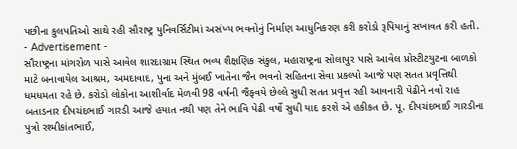પછીના કુલપતિઓ સાથે રહી સૌરાષ્ટ્ર યુનિવર્સિટીમાં અસંખ્ય ભવનોનું નિર્માણ આધુનિકરણ કરી કરોડો રૂપિયાનું સખાવત કરી હતી.
- Advertisement -
સૌરાષ્ટ્રના માંગરોળ પાસે આવેલ શારદાગ્રામ સ્થિત ભવ્ય શૈક્ષણિક સંકુલ, મહારાષ્ટ્રના સોલાપુર પાસે આવેલ પ્રોસ્ટીટયુટના બાળકો માટે બનાવાયેલ આશ્રમ, અમદાવાદ, પુના અને મુંબઈ ખાતેના જૈન ભવનો સહિતના સેવા પ્રકલ્પો આજે પણ સતત પ્રવૃત્તિથી ધમધમતા રહે છે. કરોડો લોકોના આશીર્વાદ મેળવી 98 વર્ષની જૈફવયે છેલ્લે સુધી સતત પ્રવૃત્ત રહી આવનારી પેઢીને નવો રાહ બતાડનાર દીપચંદભાઈ ગારડી આજે હયાત નથી પણ તેને ભાવિ પેઢી વર્ષો સુધી યાદ કરશે એ હકીકત છે. પૂ. દીપચંદભાઈ ગારડીના પુત્રો રશ્મીકાંતભાઈ,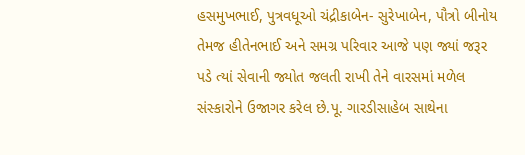હસમુખભાઈ, પુત્રવધૂઓ ચંદ્રીકાબેન- સુરેખાબેન, પૌત્રો બીનોય તેમજ હીતેનભાઈ અને સમગ્ર પરિવાર આજે પણ જ્યાં જરૂર પડે ત્યાં સેવાની જ્યોત જલતી રાખી તેને વારસમાં મળેલ સંસ્કારોને ઉજાગર કરેલ છે.પૂ. ગારડીસાહેબ સાથેના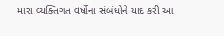મારા વ્યક્તિગત વર્ષોના સંબંધોને યાદ કરી આ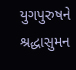યુગપુરુષને શ્રદ્ધાસુમન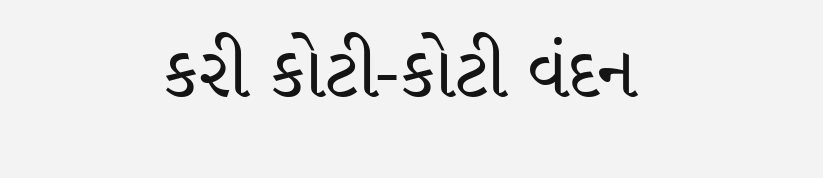કરી કોટી-કોટી વંદન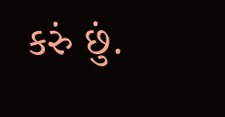કરું છું.